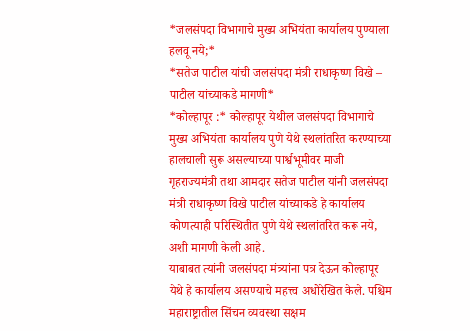*जलसंपदा विभागाचे मुख्य अभियंता कार्यालय पुण्याला हलवू नये;*
*सतेज पाटील यांची जलसंपदा मंत्री राधाकृष्ण विखे – पाटील यांच्याकडे मागणी*
*कोल्हापूर :* कोल्हापूर येथील जलसंपदा विभागाचे मुख्य अभियंता कार्यालय पुणे येथे स्थलांतरित करण्याच्या हालचाली सुरू असल्याच्या पार्श्वभूमीवर माजी गृहराज्यमंत्री तथा आमदार सतेज पाटील यांनी जलसंपदा मंत्री राधाकृष्ण विखे पाटील यांच्याकडे हे कार्यालय कोणत्याही परिस्थितीत पुणे येथे स्थलांतरित करू नये, अशी मागणी केली आहे.
याबाबत त्यांनी जलसंपदा मंत्र्यांना पत्र देऊन कोल्हापूर येथे हे कार्यालय असण्याचे महत्त्व अधोरेखित केले. पश्चिम महाराष्ट्रातील सिंचन व्यवस्था सक्षम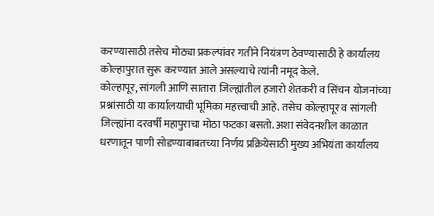करण्यासाठी तसेच मोठ्या प्रकल्पांवर गतीने नियंत्रण ठेवण्यासाठी हे कार्यालय कोल्हापुरात सुरू करण्यात आले असल्याचे त्यांनी नमूद केले.
कोल्हापूर, सांगली आणि सातारा जिल्ह्यांतील हजारो शेतकरी व सिंचन योजनांच्या प्रश्नांसाठी या कार्यालयाची भूमिका महत्त्वाची आहे. तसेच कोल्हापूर व सांगली जिल्ह्यांना दरवर्षी महापुराचा मोठा फटका बसतो. अशा संवेदनशील काळात धरणातून पाणी सोडण्याबाबतच्या निर्णय प्रक्रियेसाठी मुख्य अभियंता कार्यालय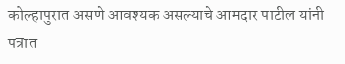कोल्हापुरात असणे आवश्यक असल्याचे आमदार पाटील यांनी पत्रात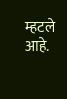म्हटले आहे.